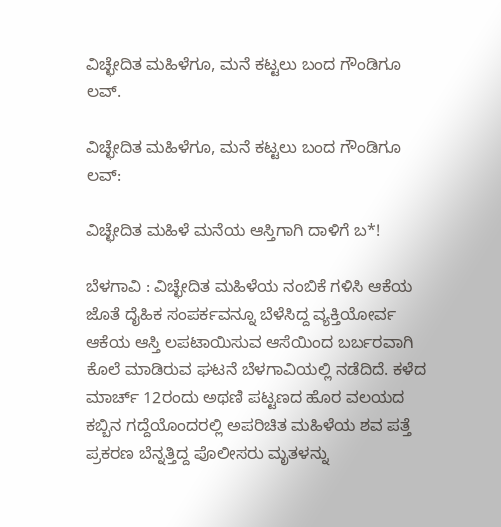ವಿಚ್ಛೇದಿತ ಮಹಿಳೆಗೂ, ಮನೆ ಕಟ್ಟಲು ಬಂದ ಗೌಂಡಿಗೂ ಲವ್.

ವಿಚ್ಛೇದಿತ ಮಹಿಳೆಗೂ, ಮನೆ ಕಟ್ಟಲು ಬಂದ ಗೌಂಡಿಗೂ ಲವ್:

ವಿಚ್ಛೇದಿತ ಮಹಿಳೆ ಮನೆಯ ಆಸ್ತಿಗಾಗಿ ದಾಳಿಗೆ ಬ*!

ಬೆಳಗಾವಿ : ವಿಚ್ಛೇದಿತ ಮಹಿಳೆಯ ನಂಬಿಕೆ ಗಳಿಸಿ ಆಕೆಯ ಜೊತೆ ದೈಹಿಕ ಸಂಪರ್ಕವನ್ನೂ ಬೆಳೆಸಿದ್ದ ವ್ಯಕ್ತಿಯೋರ್ವ ಆಕೆಯ ಆಸ್ತಿ ಲಪಟಾಯಿಸುವ ಆಸೆಯಿಂದ ಬರ್ಬರವಾಗಿ ಕೊಲೆ ಮಾಡಿರುವ ಘಟನೆ ಬೆಳಗಾವಿಯಲ್ಲಿ ನಡೆದಿದೆ. ಕಳೆದ ಮಾರ್ಚ್ 12ರಂದು ಅಥಣಿ ಪಟ್ಟಣದ ಹೊರ ವಲಯದ ಕಬ್ಬಿನ ಗದ್ದೆಯೊಂದರಲ್ಲಿ ಅಪರಿಚಿತ ಮಹಿಳೆಯ ಶವ ಪತ್ತೆ ಪ್ರಕರಣ ಬೆನ್ನತ್ತಿದ್ದ ಪೊಲೀಸರು ಮೃತಳನ್ನು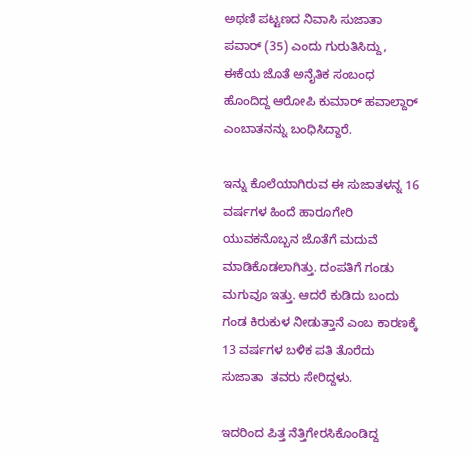ಅಥಣಿ ಪಟ್ಟಣದ ನಿವಾಸಿ ಸುಜಾತಾ ಪವಾರ್ (35) ಎಂದು ಗುರುತಿಸಿದ್ದು, ಈಕೆಯ ಜೊತೆ ಅನೈತಿಕ ಸಂಬಂಧ ಹೊಂದಿದ್ದ ಆರೋಪಿ ಕುಮಾರ್ ಹವಾಲ್ದಾರ್ ಎಂಬಾತನನ್ನು ಬಂಧಿಸಿದ್ದಾರೆ.

ಇನ್ನು ಕೊಲೆಯಾಗಿರುವ ಈ ಸುಜಾತಳನ್ನ 16 ವರ್ಷಗಳ ಹಿಂದೆ ಹಾರೂಗೇರಿ ಯುವಕನೊಬ್ಬನ ಜೊತೆಗೆ ಮದುವೆ ಮಾಡಿಕೊಡಲಾಗಿತ್ತು. ದಂಪತಿಗೆ ಗಂಡು ಮಗುವೂ ಇತ್ತು. ಆದರೆ ಕುಡಿದು ಬಂದು ಗಂಡ ಕಿರುಕುಳ ನೀಡುತ್ತಾನೆ ಎಂಬ ಕಾರಣಕ್ಕೆ 13 ವರ್ಷಗಳ ಬಳಿಕ ಪತಿ ತೊರೆದು ಸುಜಾತಾ  ತವರು ಸೇರಿದ್ದಳು.

ಇದರಿಂದ ಪಿತ್ತ ನೆತ್ತಿಗೇರಸಿಕೊಂಡಿದ್ದ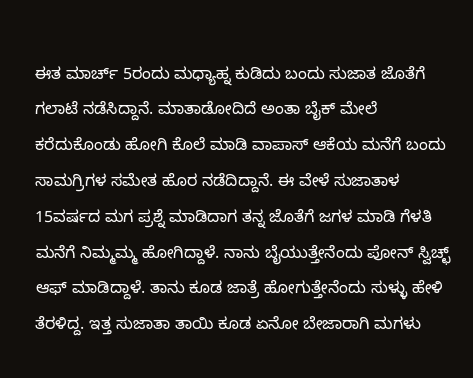ಈತ ಮಾರ್ಚ್ 5ರಂದು ಮಧ್ಯಾಹ್ನ ಕುಡಿದು ಬಂದು ಸುಜಾತ ಜೊತೆಗೆ ಗಲಾಟೆ ನಡೆಸಿದ್ದಾನೆ. ಮಾತಾಡೋದಿದೆ ಅಂತಾ ಬೈಕ್ ಮೇಲೆ ಕರೆದುಕೊಂಡು ಹೋಗಿ ಕೊಲೆ ಮಾಡಿ ವಾಪಾಸ್ ಆಕೆಯ ಮನೆಗೆ ಬಂದು ಸಾಮಗ್ರಿಗಳ ಸಮೇತ ಹೊರ ನಡೆದಿದ್ದಾನೆ. ಈ ವೇಳೆ ಸುಜಾತಾಳ 15ವರ್ಷದ ಮಗ ಪ್ರಶ್ನೆ ಮಾಡಿದಾಗ ತನ್ನ ಜೊತೆಗೆ ಜಗಳ ಮಾಡಿ ಗೆಳತಿ ಮನೆಗೆ ನಿಮ್ಮಮ್ಮ ಹೋಗಿದ್ದಾಳೆ. ನಾನು ಬೈಯುತ್ತೇನೆಂದು ಪೋನ್ ಸ್ವಿಚ್ಛ್ ಆಫ್ ಮಾಡಿದ್ದಾಳೆ. ತಾನು ಕೂಡ ಜಾತ್ರೆ ಹೋಗುತ್ತೇನೆಂದು ಸುಳ್ಳು ಹೇಳಿ ತೆರಳಿದ್ದ. ಇತ್ತ ಸುಜಾತಾ ತಾಯಿ ಕೂಡ ಏನೋ ಬೇಜಾರಾಗಿ ಮಗಳು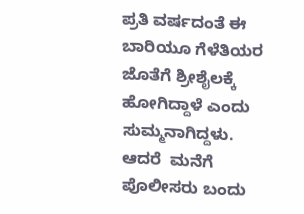ಪ್ರತಿ ವರ್ಷದಂತೆ ಈ ಬಾರಿಯೂ ಗೆಳೆತಿಯರ ಜೊತೆಗೆ ಶ್ರೀಶೈಲಕ್ಕೆ ಹೋಗಿದ್ದಾಳೆ ಎಂದು ಸುಮ್ಮನಾಗಿದ್ದಳು. ಆದರೆ  ಮನೆಗೆ ಪೊಲೀಸರು ಬಂದು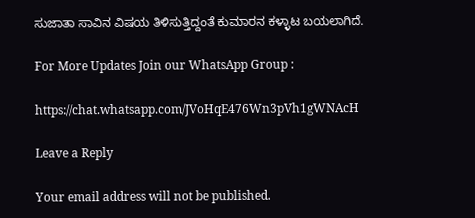ಸುಜಾತಾ ಸಾವಿನ ವಿಷಯ ತಿಳಿಸುತ್ತಿದ್ದಂತೆ ಕುಮಾರನ ಕಳ್ಳಾಟ ಬಯಲಾಗಿದೆ.

For More Updates Join our WhatsApp Group :

https://chat.whatsapp.com/JVoHqE476Wn3pVh1gWNAcH

Leave a Reply

Your email address will not be published.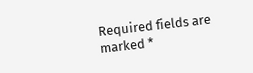Required fields are marked *